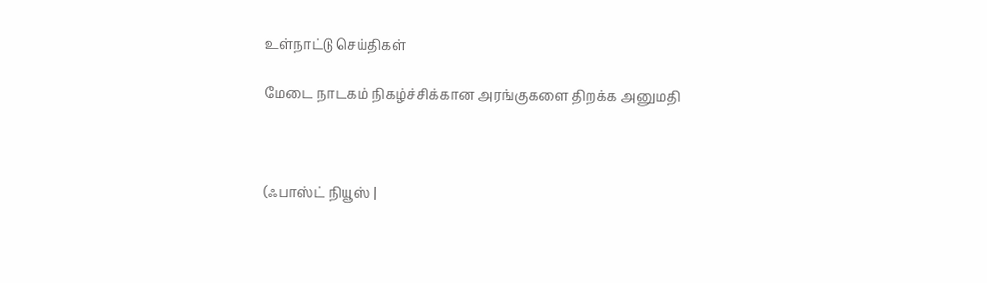உள்நாட்டு செய்திகள்

மேடை நாடகம் நிகழ்ச்சிக்கான அரங்குகளை திறக்க அனுமதி



(ஃபாஸ்ட் நியூஸ் |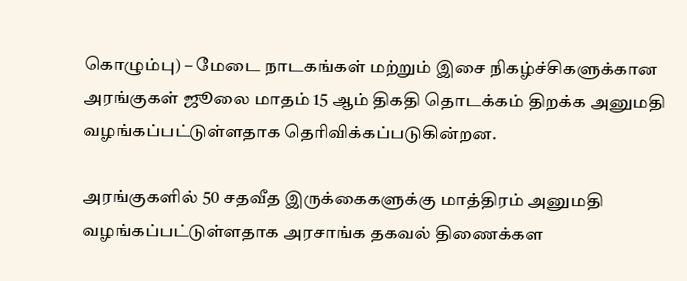கொழும்பு) – மேடை நாடகங்கள் மற்றும் இசை நிகழ்ச்சிகளுக்கான அரங்குகள் ஜூலை மாதம் 15 ஆம் திகதி தொடக்கம் திறக்க அனுமதி வழங்கப்பட்டுள்ளதாக தெரிவிக்கப்படுகின்றன.

அரங்குகளில் 50 சதவீத இருக்கைகளுக்கு மாத்திரம் அனுமதி வழங்கப்பட்டுள்ளதாக அரசாங்க தகவல் திணைக்கள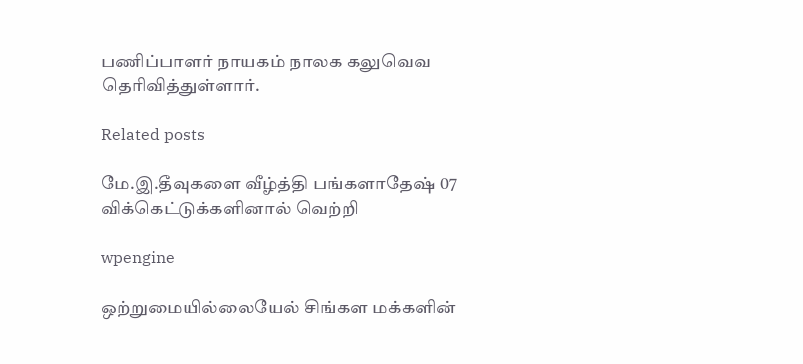பணிப்பாளர் நாயகம் நாலக கலுவெவ தெரிவித்துள்ளார்.

Related posts

மே.இ.தீவுகளை வீழ்த்தி பங்களாதேஷ் 07 விக்கெட்டுக்களினால் வெற்றி

wpengine

ஒற்றுமையில்லையேல் சிங்கள மக்களின்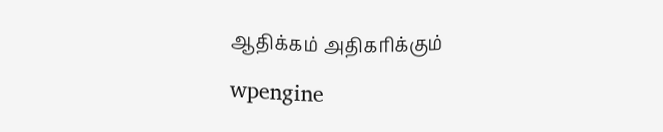ஆதிக்கம் அதிகரிக்கும்

wpengine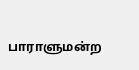பாராளுமன்ற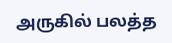அருகில் பலத்த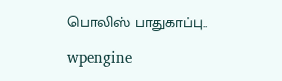பொலிஸ் பாதுகாப்பு..

wpengine